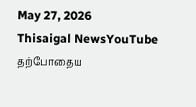May 27, 2026
Thisaigal NewsYouTube
தற்போதைய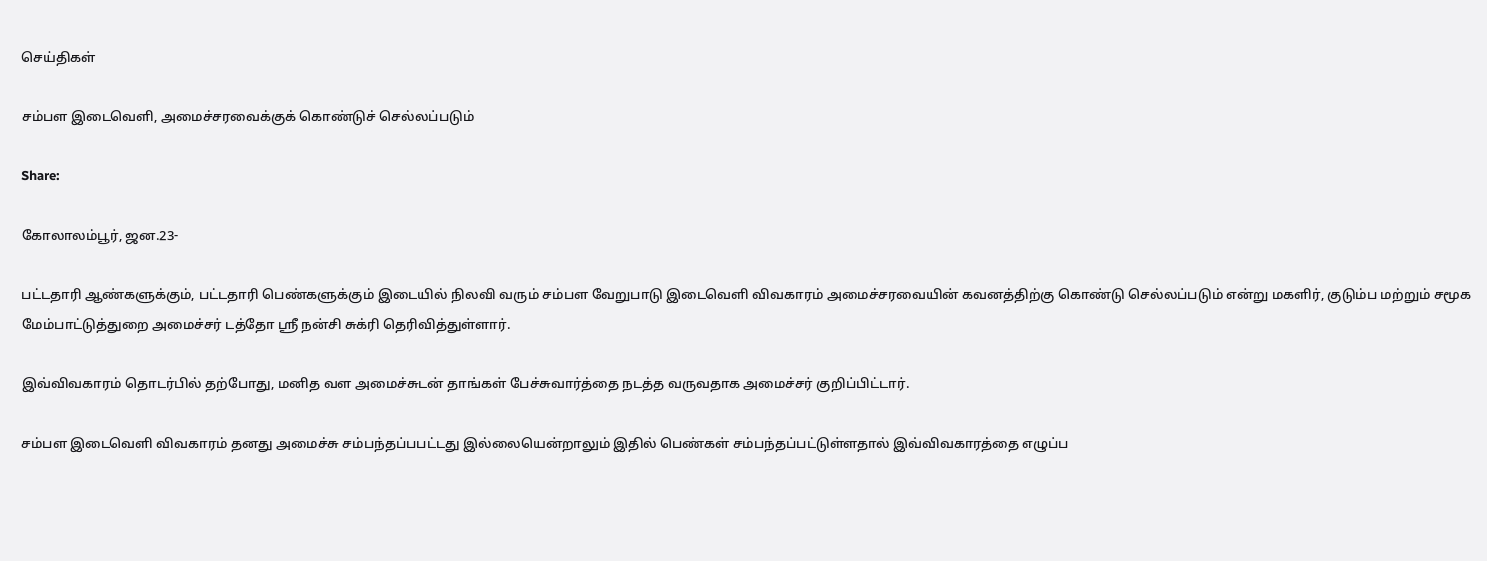செய்திகள்

சம்பள இடைவெளி, அமைச்சரவைக்குக் கொண்டுச் செல்லப்படும்

Share:

கோலாலம்பூர், ஜன.23-

பட்டதாரி ஆண்களுக்கும், பட்டதாரி பெண்களுக்கும் இடையில் நிலவி வரும் சம்பள வேறுபாடு இடைவெளி விவகாரம் அமைச்சரவையின் கவனத்திற்கு கொண்டு செல்லப்படும் என்று மகளிர், குடும்ப மற்றும் சமூக மேம்பாட்டுத்துறை அமைச்சர் டத்தோ ஶ்ரீ நன்சி சுக்ரி தெரிவித்துள்ளார்.

இவ்விவகாரம் தொடர்பில் தற்போது, மனித வள அமைச்சுடன் தாங்கள் பேச்சுவார்த்தை நடத்த வருவதாக அமைச்சர் குறிப்பிட்டார்.

சம்பள இடைவெளி விவகாரம் தனது அமைச்சு சம்பந்தப்பபட்டது இல்லையென்றாலும் இதில் பெண்கள் சம்பந்தப்பட்டுள்ளதால் இவ்விவகாரத்தை எழுப்ப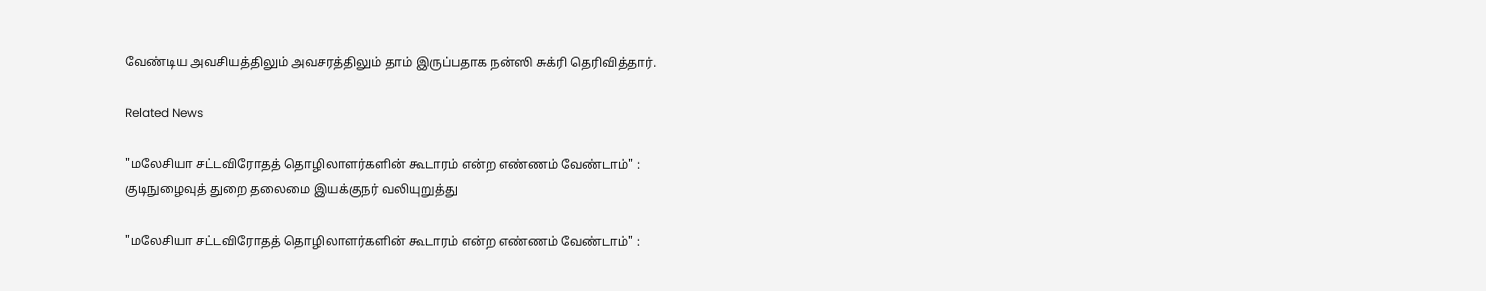வேண்டிய அவசியத்திலும் அவசரத்திலும் தாம் இருப்பதாக நன்ஸி சுக்ரி தெரிவித்தார்.

Related News

"மலேசியா சட்டவிரோதத் தொழிலாளர்களின் கூடாரம் என்ற எண்ணம் வேண்டாம்" : குடிநுழைவுத் துறை தலைமை இயக்குநர் வலியுறுத்து

"மலேசியா சட்டவிரோதத் தொழிலாளர்களின் கூடாரம் என்ற எண்ணம் வேண்டாம்" :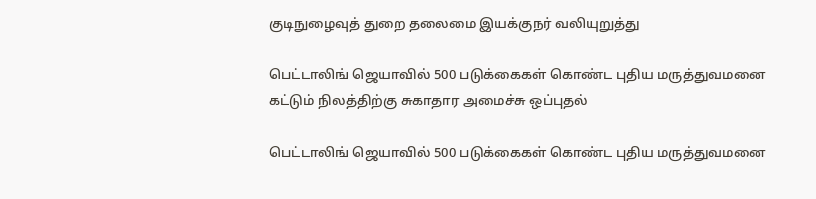குடிநுழைவுத் துறை தலைமை இயக்குநர் வலியுறுத்து

பெட்டாலிங் ஜெயாவில் 500 படுக்கைகள் கொண்ட புதிய மருத்துவமனை கட்டும் நிலத்திற்கு சுகாதார அமைச்சு ஒப்புதல்

பெட்டாலிங் ஜெயாவில் 500 படுக்கைகள் கொண்ட புதிய மருத்துவமனை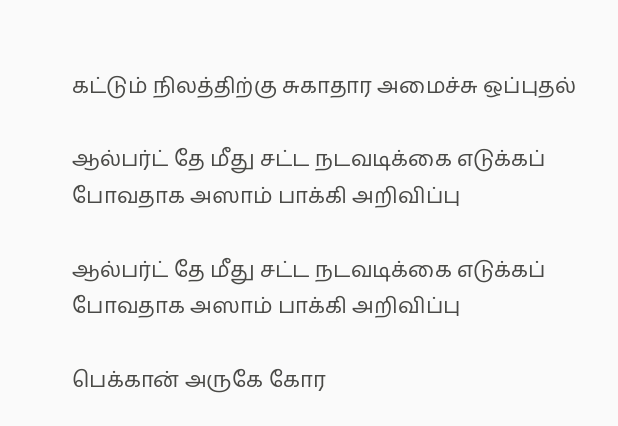கட்டும் நிலத்திற்கு சுகாதார அமைச்சு ஒப்புதல்

ஆல்பர்ட் தே மீது சட்ட நடவடிக்கை எடுக்கப் போவதாக அஸாம் பாக்கி அறிவிப்பு

ஆல்பர்ட் தே மீது சட்ட நடவடிக்கை எடுக்கப் போவதாக அஸாம் பாக்கி அறிவிப்பு

பெக்கான் அருகே கோர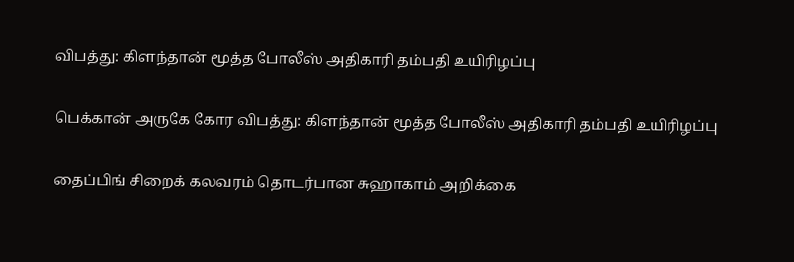விபத்து: கிளந்தான் மூத்த போலீஸ் அதிகாரி தம்பதி உயிரிழப்பு

பெக்கான் அருகே கோர விபத்து: கிளந்தான் மூத்த போலீஸ் அதிகாரி தம்பதி உயிரிழப்பு

தைப்பிங் சிறைக் கலவரம் தொடர்பான சுஹாகாம் அறிக்கை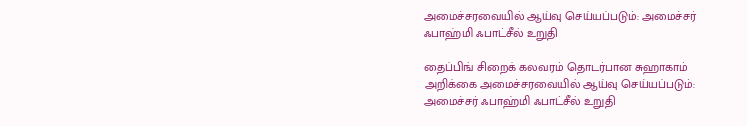அமைச்சரவையில் ஆய்வு செய்யப்படும்: அமைச்சர் ஃபாஹ்மி ஃபாட்சீல் உறுதி

தைப்பிங் சிறைக் கலவரம் தொடர்பான சுஹாகாம் அறிக்கை அமைச்சரவையில் ஆய்வு செய்யப்படும்: அமைச்சர் ஃபாஹ்மி ஃபாட்சீல் உறுதி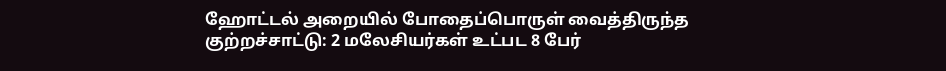ஹோட்டல் அறையில் போதைப்பொருள் வைத்திருந்த குற்றச்சாட்டு: 2 மலேசியர்கள் உட்பட 8 பேர்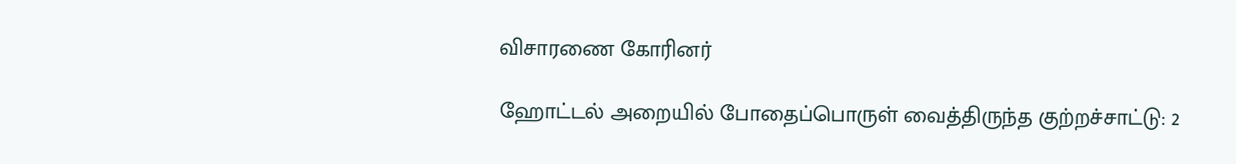விசாரணை கோரினர்

ஹோட்டல் அறையில் போதைப்பொருள் வைத்திருந்த குற்றச்சாட்டு: 2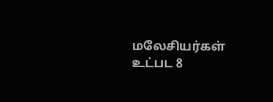மலேசியர்கள் உட்பட 8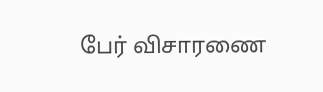பேர் விசாரணை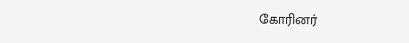கோரினர்